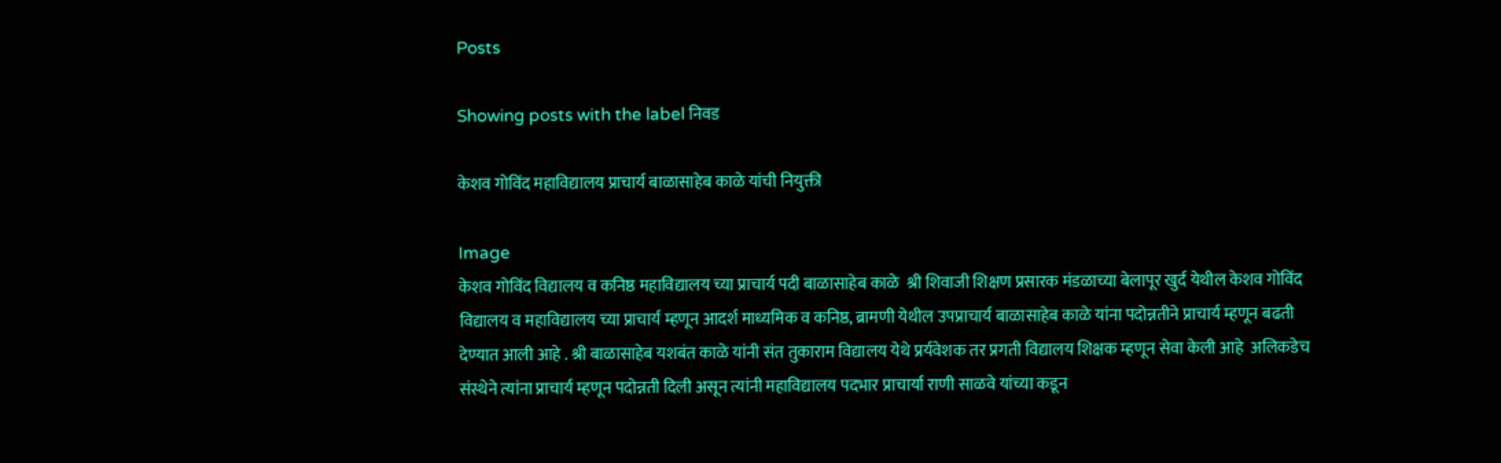Posts

Showing posts with the label निवड

केशव गोविंद महाविद्यालय प्राचार्य बाळासाहेब काळे यांची नियुक्ती

Image
केशव गोविंद विद्यालय व कनिष्ठ महाविद्यालय च्या प्राचार्य पदी बाळासाहेब काळे  श्री शिवाजी शिक्षण प्रसारक मंडळाच्या बेलापूर खुर्द येथील केशव गोविंद विद्यालय व महाविद्यालय च्या प्राचार्य म्हणून आदर्श माध्यमिक व कनिष्ठ, ब्रामणी येथील उपप्राचार्य बाळासाहेब काळे यांना पदोन्नतीने प्राचार्य म्हणून बढती देण्यात आली आहे . श्री बाळासाहेब यशबंत काळे यांनी संत तुकाराम विद्यालय येथे प्रर्यवेशक तर प्रगती विद्यालय शिक्षक म्हणून सेवा केली आहे  अलिकडेच संस्थेने त्यांना प्राचार्य म्हणून पदोन्नती दिली असून त्यांनी महाविद्यालय पदभार प्राचार्या राणी साळवे यांच्या कडून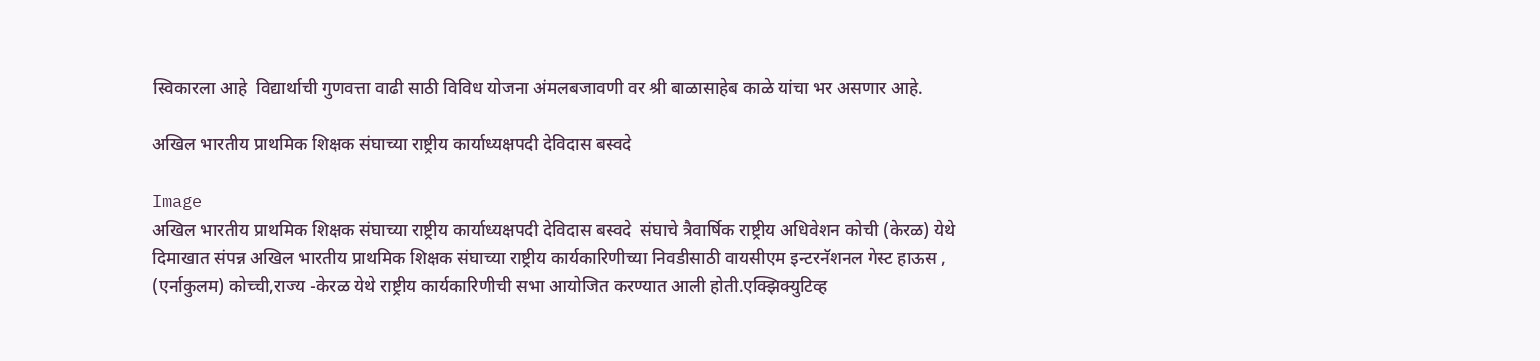स्विकारला आहे  विद्यार्थाची गुणवत्ता वाढी साठी विविध योजना अंमलबजावणी वर श्री बाळासाहेब काळे यांचा भर असणार आहे.

अखिल भारतीय प्राथमिक शिक्षक संघाच्या राष्ट्रीय कार्याध्यक्षपदी देविदास बस्वदे

Image
अखिल भारतीय प्राथमिक शिक्षक संघाच्या राष्ट्रीय कार्याध्यक्षपदी देविदास बस्वदे  संघाचे त्रैवार्षिक राष्ट्रीय अधिवेशन कोची (केरळ) येथे दिमाखात संपन्न अखिल भारतीय प्राथमिक शिक्षक संघाच्या राष्ट्रीय कार्यकारिणीच्या निवडीसाठी वायसीएम इन्टरनॅशनल गेस्ट हाऊस , (एर्नाकुलम) कोच्ची,राज्य -केरळ येथे राष्ट्रीय कार्यकारिणीची सभा आयोजित करण्यात आली होती.एक्झिक्युटिव्ह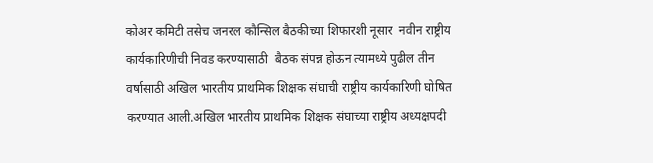कोअर कमिटी तसेच जनरल कौन्सिल बैठकीच्या शिफारशी नूसार  नवीन राष्ट्रीय कार्यकारिणीची निवड करण्यासाठी  बैठक संपन्न होऊन त्यामध्ये पुढील तीन वर्षासाठी अखिल भारतीय प्राथमिक शिक्षक संघाची राष्ट्रीय कार्यकारिणी घोषित करण्यात आली.अखिल भारतीय प्राथमिक शिक्षक संघाच्या राष्ट्रीय अध्यक्षपदी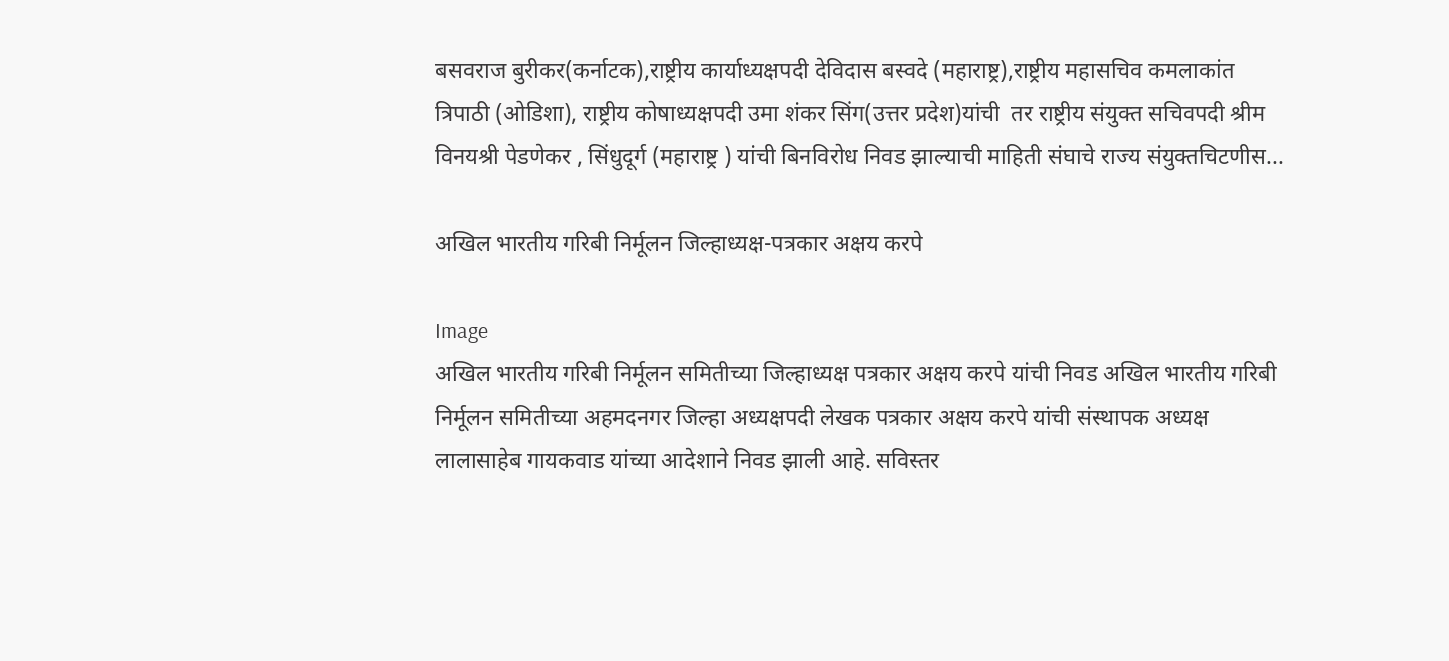बसवराज बुरीकर(कर्नाटक),राष्ट्रीय कार्याध्यक्षपदी देविदास बस्वदे (महाराष्ट्र),राष्ट्रीय महासचिव कमलाकांत त्रिपाठी (ओडिशा), राष्ट्रीय कोषाध्यक्षपदी उमा शंकर सिंग(उत्तर प्रदेश)यांची  तर राष्ट्रीय संयुक्त सचिवपदी श्रीम विनयश्री पेडणेकर , सिंधुदूर्ग (महाराष्ट्र ) यांची बिनविरोध निवड झाल्याची माहिती संघाचे राज्य संयुक्तचिटणीस...

अखिल भारतीय गरिबी निर्मूलन जिल्हाध्यक्ष-पत्रकार अक्षय करपे

Image
अखिल भारतीय गरिबी निर्मूलन समितीच्या जिल्हाध्यक्ष पत्रकार अक्षय करपे यांची निवड अखिल भारतीय गरिबी निर्मूलन समितीच्या अहमदनगर जिल्हा अध्यक्षपदी लेखक पत्रकार अक्षय करपे यांची संस्थापक अध्यक्ष लालासाहेब गायकवाड यांच्या आदेशाने निवड झाली आहे. सविस्तर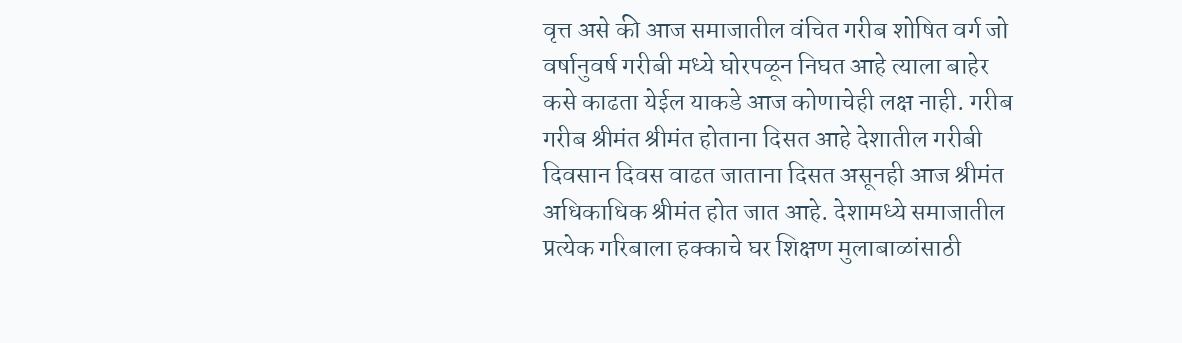वृत्त असे की आज समाजातील वंचित गरीब शोषित वर्ग जो वर्षानुवर्ष गरीबी मध्ये घोरपळून निघत आहे त्याला बाहेर कसे काढता येईल याकडे आज कोणाचेही लक्ष नाही. गरीब गरीब श्रीमंत श्रीमंत होताना दिसत आहे देशातील गरीबी दिवसान दिवस वाढत जाताना दिसत असूनही आज श्रीमंत अधिकाधिक श्रीमंत होत जात आहे. देशामध्ये समाजातील प्रत्येक गरिबाला हक्काचे घर शिक्षण मुलाबाळांसाठी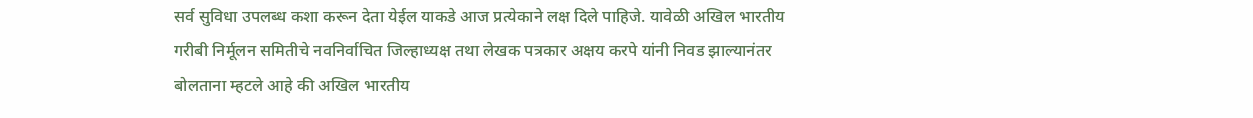सर्व सुविधा उपलब्ध कशा करून देता येईल याकडे आज प्रत्येकाने लक्ष दिले पाहिजे. यावेळी अखिल भारतीय गरीबी निर्मूलन समितीचे नवनिर्वाचित जिल्हाध्यक्ष तथा लेखक पत्रकार अक्षय करपे यांनी निवड झाल्यानंतर बोलताना म्हटले आहे की अखिल भारतीय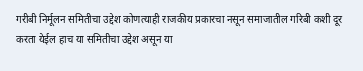गरीबी निर्मूलन समितीचा उद्देश कोणत्याही राजकीय प्रकारचा नसून समाजातील गरिबी कशी दूर करता येईल हाच या समितीचा उद्देश असून या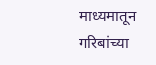माध्यमातून गरिबांच्या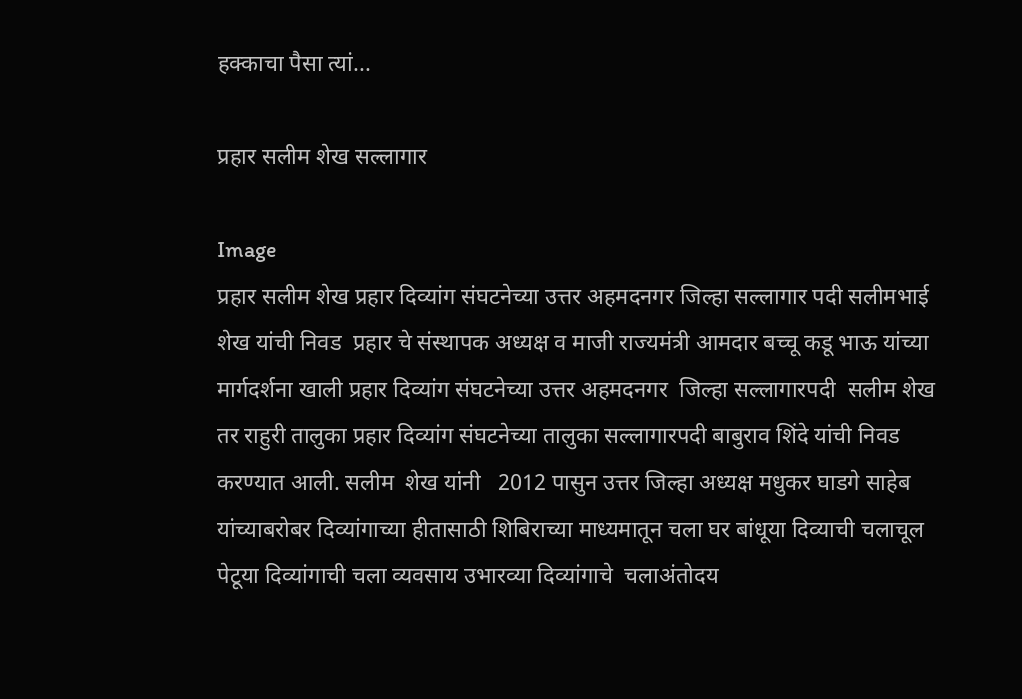हक्काचा पैसा त्यां...

प्रहार सलीम शेख सल्लागार

Image
प्रहार सलीम शेख प्रहार दिव्यांग संघटनेच्या उत्तर अहमदनगर जिल्हा सल्लागार पदी सलीमभाई शेख यांची निवड  प्रहार चे संस्थापक अध्यक्ष व माजी राज्यमंत्री आमदार बच्चू कडू भाऊ यांच्या मार्गदर्शना खाली प्रहार दिव्यांग संघटनेच्या उत्तर अहमदनगर  जिल्हा सल्लागारपदी  सलीम शेख तर राहुरी तालुका प्रहार दिव्यांग संघटनेच्या तालुका सल्लागारपदी बाबुराव शिंदे यांची निवड करण्यात आली. सलीम  शेख यांनी   2012 पासुन उत्तर जिल्हा अध्यक्ष मधुकर घाडगे साहेब यांच्याबरोबर दिव्यांगाच्या हीतासाठी शिबिराच्या माध्यमातून चला घर बांधूया दिव्याची चलाचूल पेटूया दिव्यांगाची चला व्यवसाय उभारव्या दिव्यांगाचे  चलाअंतोदय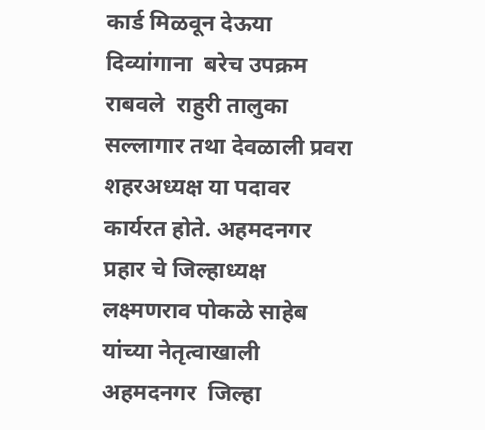कार्ड मिळवून देऊया दिव्यांगाना  बरेच उपक्रम राबवले  राहुरी तालुका सल्लागार तथा देवळाली प्रवरा शहरअध्यक्ष या पदावर कार्यरत होते. अहमदनगर प्रहार चे जिल्हाध्यक्ष लक्ष्मणराव पोकळे साहेब यांच्या नेतृत्वाखाली अहमदनगर  जिल्हा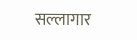सल्लागार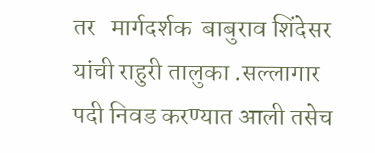तर   मार्गदर्शक  बाबुराव शिंदेसर यांची राहुरी तालुका .सल्लागार  पदी निवड करण्यात आली तसेच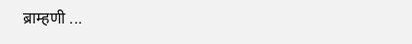ब्राम्हणी ...